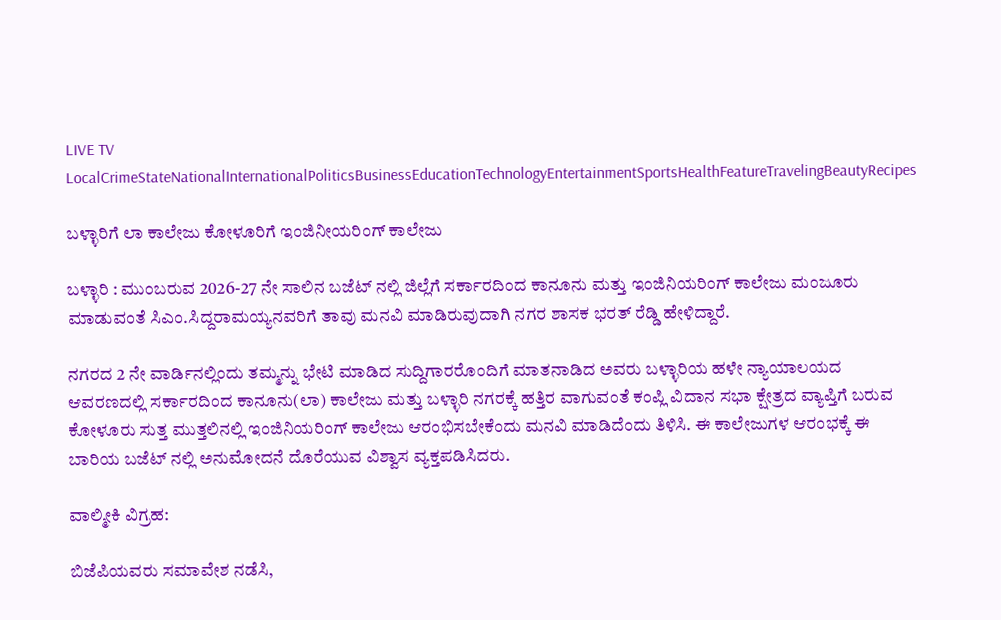LIVE TV LocalCrimeStateNationalInternationalPoliticsBusinessEducationTechnologyEntertainmentSportsHealthFeatureTravelingBeautyRecipes

ಬಳ್ಳಾರಿಗೆ ಲಾ ಕಾಲೇಜು ಕೋಳೂರಿಗೆ ಇಂಜಿನೀಯರಿಂಗ್ ಕಾಲೇಜು

ಬಳ್ಳಾರಿ : ಮುಂಬರುವ 2026-27 ನೇ ಸಾಲಿನ ಬಜೆಟ್ ನಲ್ಲಿ ಜಿಲ್ಲೆಗೆ ಸರ್ಕಾರದಿಂದ ಕಾನೂನು ಮತ್ತು ಇಂಜಿನಿಯರಿಂಗ್ ಕಾಲೇಜು ಮಂಜೂರು ಮಾಡುವಂತೆ ಸಿಎಂ.ಸಿದ್ದರಾಮಯ್ಯನವರಿಗೆ ತಾವು ಮನವಿ ಮಾಡಿರುವುದಾಗಿ ನಗರ ಶಾಸಕ ಭರತ್ ರೆಡ್ಡಿ ಹೇಳಿದ್ದಾರೆ.

ನಗರದ 2 ನೇ ವಾರ್ಡಿನಲ್ಲಿಂದು ತಮ್ಮನ್ನು ಭೇಟಿ ಮಾಡಿದ ಸುದ್ದಿಗಾರರೊಂದಿಗೆ ಮಾತನಾಡಿದ ಅವರು ಬಳ್ಳಾರಿಯ ಹಳೇ ನ್ಯಾಯಾಲಯದ ಆವರಣದಲ್ಲಿ ಸರ್ಕಾರದಿಂದ ಕಾನೂನು(ಲಾ) ಕಾಲೇಜು ಮತ್ತು ಬಳ್ಳಾರಿ ನಗರಕ್ಕೆ ಹತ್ತಿರ ವಾಗುವಂತೆ ಕಂಪ್ಲಿ ವಿದಾನ ಸಭಾ ಕ್ಷೇತ್ರದ ವ್ಯಾಪ್ತಿಗೆ ಬರುವ ಕೋಳೂರು ಸುತ್ತ ಮುತ್ತಲಿನಲ್ಲಿ ಇಂಜಿನಿಯರಿಂಗ್ ಕಾಲೇಜು ಆರಂಭಿಸಬೇಕೆಂದು ಮನವಿ ಮಾಡಿದೆಂದು ತಿಳಿಸಿ. ಈ ಕಾಲೇಜುಗಳ ಆರಂಭಕ್ಕೆ ಈ ಬಾರಿಯ ಬಜೆಟ್ ನಲ್ಲಿ ಅನುಮೋದನೆ ದೊರೆಯುವ ವಿಶ್ವಾಸ ವ್ಯಕ್ತಪಡಿಸಿದರು.

ವಾಲ್ಮೀಕಿ ವಿಗ್ರಹ:

ಬಿಜೆಪಿಯವರು ಸಮಾವೇಶ ನಡೆಸಿ,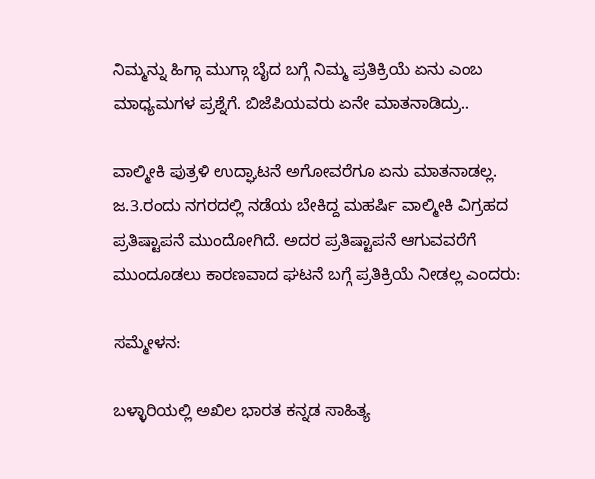ನಿಮ್ಮನ್ನು ಹಿಗ್ಗಾ ಮುಗ್ಗಾ ಬೈದ ಬಗ್ಗೆ ನಿಮ್ಮ ಪ್ರತಿಕ್ರಿಯೆ ಏನು ಎಂಬ ಮಾಧ್ಯಮಗಳ ಪ್ರಶ್ನೆಗೆ. ಬಿಜೆಪಿಯವರು ಏನೇ ಮಾತನಾಡಿದ್ರು..

ವಾಲ್ಮೀಕಿ ಪುತ್ರಳಿ ಉದ್ಘಾಟನೆ ಅಗೋವರೆಗೂ ಏನು ಮಾತನಾಡಲ್ಲ. ಜ.3.ರಂದು ನಗರದಲ್ಲಿ ನಡೆಯ ಬೇಕಿದ್ದ ಮಹರ್ಷಿ ವಾಲ್ಮೀಕಿ ವಿಗ್ರಹದ ಪ್ರತಿಷ್ಟಾಪನೆ ಮುಂದೋಗಿದೆ. ಅದರ ಪ್ರತಿಷ್ಟಾಪನೆ ಆಗುವವರೆಗೆ ಮುಂದೂಡಲು ಕಾರಣವಾದ ಘಟನೆ ಬಗ್ಗೆ ಪ್ರತಿಕ್ರಿಯೆ ನೀಡಲ್ಲ ಎಂದರು:

ಸಮ್ಮೇಳನ:

ಬಳ್ಳಾರಿಯಲ್ಲಿ ಅಖಿಲ ಭಾರತ ಕನ್ನಡ ಸಾಹಿತ್ಯ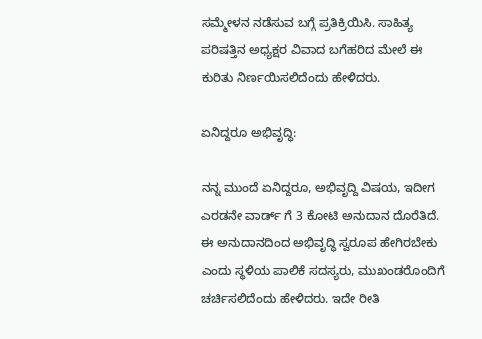ಸಮ್ಮೇಳನ ನಡೆಸುವ ಬಗ್ಗೆ ಪ್ರತಿಕ್ರಿಯಿಸಿ. ಸಾಹಿತ್ಯ ಪರಿಷತ್ತಿನ ಅಧ್ಯಕ್ಷರ ವಿವಾದ ಬಗೆಹರಿದ ಮೇಲೆ ಈ ಕುರಿತು ನಿರ್ಣಯಿಸಲಿದೆಂದು ಹೇಳಿದರು.

ಏನಿದ್ದರೂ ಅಭಿವೃದ್ಧಿ:

ನನ್ನ ಮುಂದೆ ಏನಿದ್ದರೂ, ಅಭಿವೃದ್ದಿ ವಿಷಯ, ಇದೀಗ ಎರಡನೇ ವಾರ್ಡ್ ಗೆ 3 ಕೋಟಿ ಅನುದಾನ ದೊರೆತಿದೆ. ಈ ಅನುದಾನದಿಂದ ಅಭಿವೃದ್ಧಿ ಸ್ವರೂಪ ಹೇಗಿರಬೇಕು ಎಂದು ಸ್ಥಳಿಯ ಪಾಲಿಕೆ ಸದಸ್ಯರು, ಮುಖಂಡರೊಂದಿಗೆ ಚರ್ಚಿಸಲಿದೆಂದು ಹೇಳಿದರು. ಇದೇ ರೀತಿ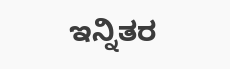ಇನ್ನಿತರ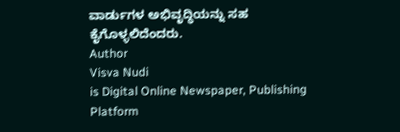ವಾರ್ಡುಗಳ ಅಭಿವೃದ್ಧಿಯನ್ನು ಸಹ ಕೈಗೊಳ್ಳಲಿದೆಂದರು.
Author
Visva Nudi
is Digital Online Newspaper, Publishing Platform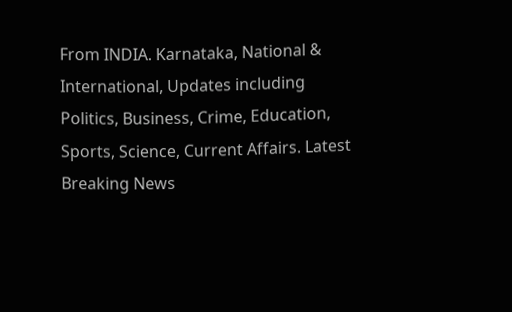From INDIA. Karnataka, National & International, Updates including Politics, Business, Crime, Education, Sports, Science, Current Affairs. Latest Breaking News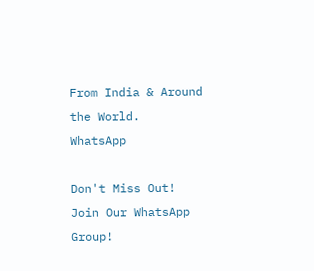From India & Around the World.
WhatsApp

Don't Miss Out! Join Our WhatsApp Group!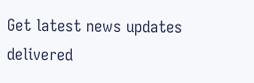Get latest news updates delivered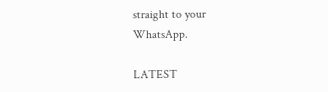straight to your WhatsApp.

LATEST